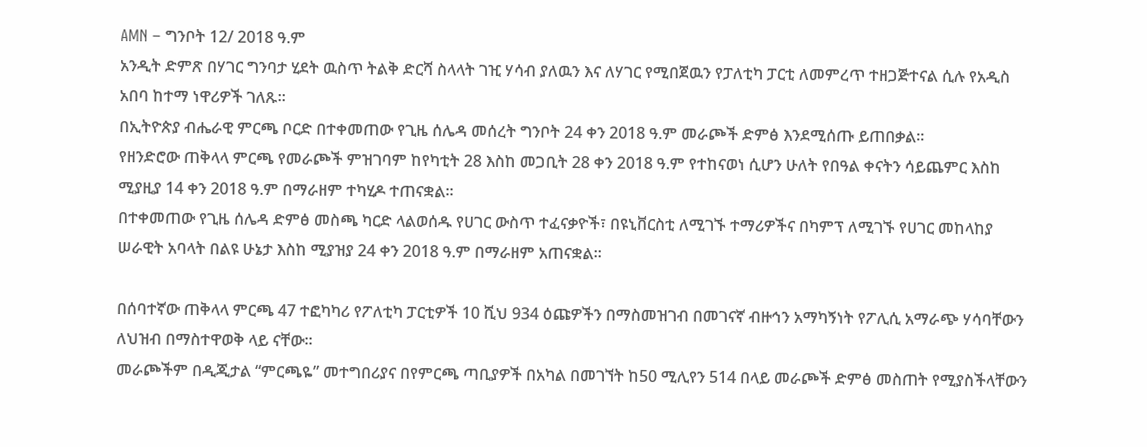AMN – ግንቦት 12/ 2018 ዓ.ም
አንዲት ድምጽ በሃገር ግንባታ ሂደት ዉስጥ ትልቅ ድርሻ ስላላት ገዢ ሃሳብ ያለዉን እና ለሃገር የሚበጀዉን የፓለቲካ ፓርቲ ለመምረጥ ተዘጋጅተናል ሲሉ የአዲስ አበባ ከተማ ነዋሪዎች ገለጹ፡፡
በኢትዮጵያ ብሔራዊ ምርጫ ቦርድ በተቀመጠው የጊዜ ሰሌዳ መሰረት ግንቦት 24 ቀን 2018 ዓ.ም መራጮች ድምፅ እንደሚሰጡ ይጠበቃል።
የዘንድሮው ጠቅላላ ምርጫ የመራጮች ምዝገባም ከየካቲት 28 እስከ መጋቢት 28 ቀን 2018 ዓ.ም የተከናወነ ሲሆን ሁለት የበዓል ቀናትን ሳይጨምር እስከ ሚያዚያ 14 ቀን 2018 ዓ.ም በማራዘም ተካሂዶ ተጠናቋል።
በተቀመጠው የጊዜ ሰሌዳ ድምፅ መስጫ ካርድ ላልወሰዱ የሀገር ውስጥ ተፈናቃዮች፣ በዩኒቨርስቲ ለሚገኙ ተማሪዎችና በካምፕ ለሚገኙ የሀገር መከላከያ ሠራዊት አባላት በልዩ ሁኔታ እስከ ሚያዝያ 24 ቀን 2018 ዓ.ም በማራዘም አጠናቋል።

በሰባተኛው ጠቅላላ ምርጫ 47 ተፎካካሪ የፖለቲካ ፓርቲዎች 10 ሺህ 934 ዕጩዎችን በማስመዝገብ በመገናኛ ብዙኅን አማካኝነት የፖሊሲ አማራጭ ሃሳባቸውን ለህዝብ በማስተዋወቅ ላይ ናቸው።
መራጮችም በዲጂታል “ምርጫዬ” መተግበሪያና በየምርጫ ጣቢያዎች በአካል በመገኘት ከ50 ሚሊየን 514 በላይ መራጮች ድምፅ መስጠት የሚያስችላቸውን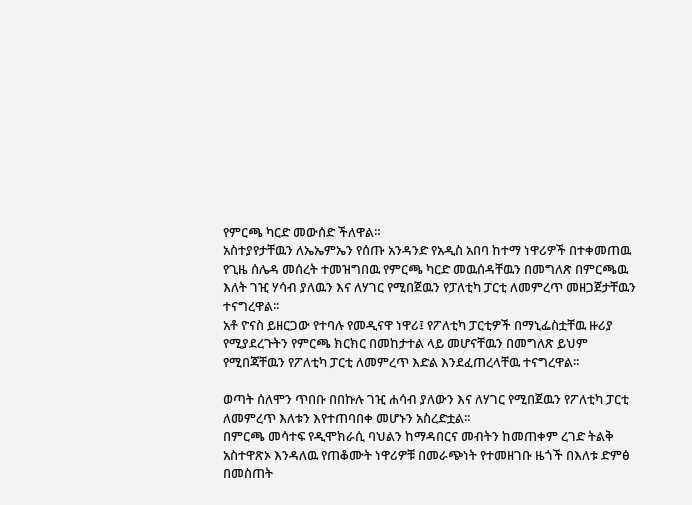የምርጫ ካርድ መውሰድ ችለዋል።
አስተያየታቸዉን ለኤኤምኤን የሰጡ አንዳንድ የአዲስ አበባ ከተማ ነዋሪዎች በተቀመጠዉ የጊዜ ሰሌዳ መሰረት ተመዝግበዉ የምርጫ ካርድ መዉሰዳቸዉን በመግለጽ በምርጫዉ እለት ገዢ ሃሳብ ያለዉን እና ለሃገር የሚበጀዉን የፓለቲካ ፓርቲ ለመምረጥ መዘጋጀታቸዉን ተናግረዋል፡፡
አቶ ዮናስ ይዘርጋው የተባሉ የመዲናዋ ነዋሪ፤ የፖለቲካ ፓርቲዎች በማኒፌስቷቸዉ ዙሪያ የሚያደረጉትን የምርጫ ክርክር በመከታተል ላይ መሆናቸዉን በመግለጽ ይህም የሚበጃቸዉን የፖለቲካ ፓርቲ ለመምረጥ እድል እንደፈጠረላቸዉ ተናግረዋል፡፡

ወጣት ሰለሞን ጥበቡ በበኩሉ ገዢ ሐሳብ ያለውን እና ለሃገር የሚበጀዉን የፖለቲካ ፓርቲ ለመምረጥ እለቱን እየተጠባበቀ መሆኑን አስረድቷል፡፡
በምርጫ መሳተፍ የዲሞክራሲ ባህልን ከማዳበርና መብትን ከመጠቀም ረገድ ትልቅ አስተዋጽኦ እንዳለዉ የጠቆሙት ነዋሪዎቹ በመራጭነት የተመዘገቡ ዜጎች በእለቱ ድምፅ በመስጠት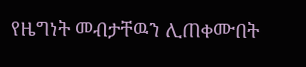የዜግነት መብታቸዉን ሊጠቀሙበት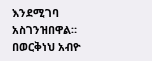እንደሚገባ አስገንዝበዋል።
በወርቅነህ አብዮ